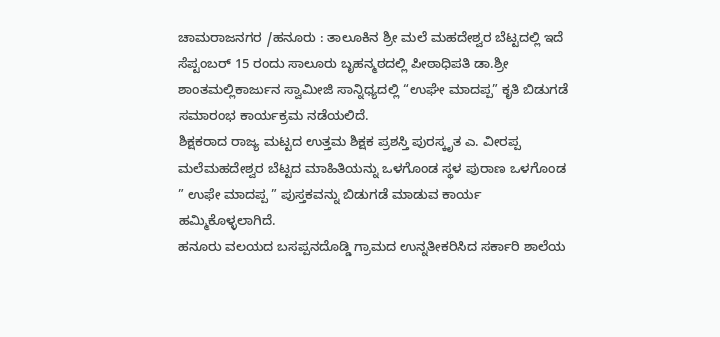ಚಾಮರಾಜನಗರ /ಹನೂರು : ತಾಲೂಕಿನ ಶ್ರೀ ಮಲೆ ಮಹದೇಶ್ವರ ಬೆಟ್ಟದಲ್ಲಿ ಇದೆ ಸೆಪ್ಟಂಬರ್ 15 ರಂದು ಸಾಲೂರು ಬೃಹನ್ಮಠದಲ್ಲಿ ಪೀಠಾಧಿಪತಿ ಡಾ.ಶ್ರೀ ಶಾಂತಮಲ್ಲಿಕಾರ್ಜುನ ಸ್ವಾಮೀಜಿ ಸಾನ್ನಿಧ್ಯದಲ್ಲಿ “ಉಘೇ ಮಾದಪ್ಪ” ಕೃತಿ ಬಿಡುಗಡೆ ಸಮಾರಂಭ ಕಾರ್ಯಕ್ರಮ ನಡೆಯಲಿದೆ.
ಶಿಕ್ಷಕರಾದ ರಾಜ್ಯ ಮಟ್ಟದ ಉತ್ತಮ ಶಿಕ್ಷಕ ಪ್ರಶಸ್ತಿ ಪುರಸ್ಕೃತ ಎ. ವೀರಪ್ಪ ಮಲೆಮಹದೇಶ್ವರ ಬೆಟ್ಟದ ಮಾಹಿತಿಯನ್ನು ಒಳಗೊಂಡ ಸ್ಥಳ ಪುರಾಣ ಒಳಗೊಂಡ ” ಉಫೇ ಮಾದಪ್ಪ ” ಪುಸ್ತಕವನ್ನು ಬಿಡುಗಡೆ ಮಾಡುವ ಕಾರ್ಯ ಹಮ್ಮಿಕೊಳ್ಳಲಾಗಿದೆ.
ಹನೂರು ವಲಯದ ಬಸಪ್ಪನದೊಡ್ಡಿ ಗ್ರಾಮದ ಉನ್ನತೀಕರಿಸಿದ ಸರ್ಕಾರಿ ಶಾಲೆಯ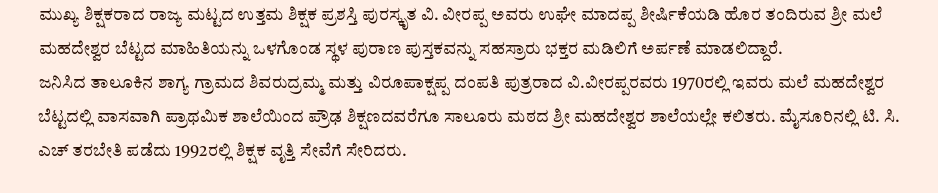ಮುಖ್ಯ ಶಿಕ್ಷಕರಾದ ರಾಜ್ಯ ಮಟ್ಟದ ಉತ್ತಮ ಶಿಕ್ಷಕ ಪ್ರಶಸ್ತಿ ಪುರಸ್ಕೃತ ವಿ. ವೀರಪ್ಪ ಅವರು ಉಘೇ ಮಾದಪ್ಪ ಶೀರ್ಷಿಕೆಯಡಿ ಹೊರ ತಂದಿರುವ ಶ್ರೀ ಮಲೆ ಮಹದೇಶ್ವರ ಬೆಟ್ಟದ ಮಾಹಿತಿಯನ್ನು ಒಳಗೊಂಡ ಸ್ಥಳ ಪುರಾಣ ಪುಸ್ತಕವನ್ನು ಸಹಸ್ರಾರು ಭಕ್ತರ ಮಡಿಲಿಗೆ ಅರ್ಪಣೆ ಮಾಡಲಿದ್ದಾರೆ.
ಜನಿಸಿದ ತಾಲೂಕಿನ ಶಾಗ್ಯ ಗ್ರಾಮದ ಶಿವರುದ್ರಮ್ಮ ಮತ್ತು ವಿರೂಪಾಕ್ಷಪ್ಪ ದಂಪತಿ ಪುತ್ರರಾದ ವಿ.ವೀರಪ್ಪರವರು 1970ರಲ್ಲಿ ಇವರು ಮಲೆ ಮಹದೇಶ್ವರ ಬೆಟ್ಟದಲ್ಲಿ ವಾಸವಾಗಿ ಪ್ರಾಥಮಿಕ ಶಾಲೆಯಿಂದ ಪ್ರೌಢ ಶಿಕ್ಷಣದವರೆಗೂ ಸಾಲೂರು ಮಠದ ಶ್ರೀ ಮಹದೇಶ್ವರ ಶಾಲೆಯಲ್ಲೇ ಕಲಿತರು. ಮೈಸೂರಿನಲ್ಲಿ ಟಿ. ಸಿ. ಎಚ್ ತರಬೇತಿ ಪಡೆದು 1992ರಲ್ಲಿ ಶಿಕ್ಷಕ ವೃತ್ತಿ ಸೇವೆಗೆ ಸೇರಿದರು.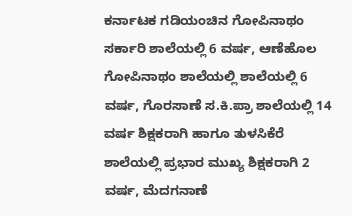ಕರ್ನಾಟಕ ಗಡಿಯಂಚಿನ ಗೋಪಿನಾಥಂ ಸರ್ಕಾರಿ ಶಾಲೆಯಲ್ಲಿ 6 ವರ್ಷ, ಆಣೆಹೊಲ ಗೋಪಿನಾಥಂ ಶಾಲೆಯಲ್ಲಿ ಶಾಲೆಯಲ್ಲಿ 6 ವರ್ಷ, ಗೊರಸಾಣೆ ಸ.ಕಿ.ಪ್ರಾ ಶಾಲೆಯಲ್ಲಿ 14 ವರ್ಷ ಶಿಕ್ಷಕರಾಗಿ ಹಾಗೂ ತುಳಸಿಕೆರೆ ಶಾಲೆಯಲ್ಲಿ ಪ್ರಭಾರ ಮುಖ್ಯ ಶಿಕ್ಷಕರಾಗಿ 2 ವರ್ಷ, ಮೆದಗನಾಣೆ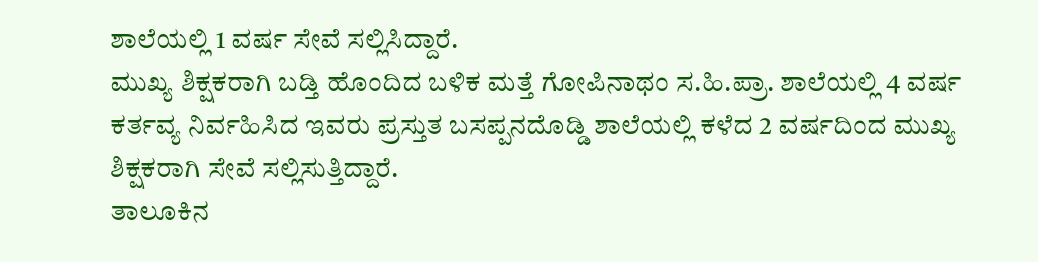ಶಾಲೆಯಲ್ಲಿ 1 ವರ್ಷ ಸೇವೆ ಸಲ್ಲಿಸಿದ್ದಾರೆ.
ಮುಖ್ಯ ಶಿಕ್ಷಕರಾಗಿ ಬಡ್ತಿ ಹೊಂದಿದ ಬಳಿಕ ಮತ್ತೆ ಗೋಪಿನಾಥಂ ಸ.ಹಿ.ಪ್ರಾ. ಶಾಲೆಯಲ್ಲಿ 4 ವರ್ಷ ಕರ್ತವ್ಯ ನಿರ್ವಹಿಸಿದ ಇವರು ಪ್ರಸ್ತುತ ಬಸಪ್ಪನದೊಡ್ಡಿ ಶಾಲೆಯಲ್ಲಿ ಕಳೆದ 2 ವರ್ಷದಿಂದ ಮುಖ್ಯ ಶಿಕ್ಷಕರಾಗಿ ಸೇವೆ ಸಲ್ಲಿಸುತ್ತಿದ್ದಾರೆ.
ತಾಲೂಕಿನ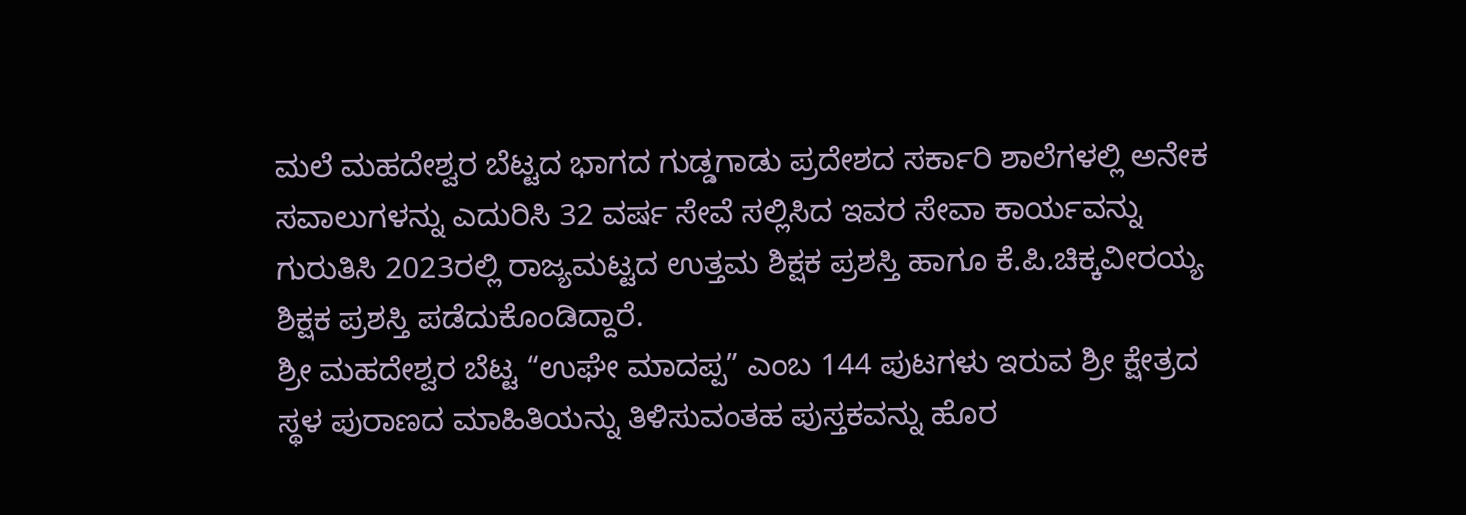ಮಲೆ ಮಹದೇಶ್ವರ ಬೆಟ್ಟದ ಭಾಗದ ಗುಡ್ಡಗಾಡು ಪ್ರದೇಶದ ಸರ್ಕಾರಿ ಶಾಲೆಗಳಲ್ಲಿ ಅನೇಕ ಸವಾಲುಗಳನ್ನು ಎದುರಿಸಿ 32 ವರ್ಷ ಸೇವೆ ಸಲ್ಲಿಸಿದ ಇವರ ಸೇವಾ ಕಾರ್ಯವನ್ನು ಗುರುತಿಸಿ 2023ರಲ್ಲಿ ರಾಜ್ಯಮಟ್ಟದ ಉತ್ತಮ ಶಿಕ್ಷಕ ಪ್ರಶಸ್ತಿ ಹಾಗೂ ಕೆ.ಪಿ.ಚಿಕ್ಕವೀರಯ್ಯ ಶಿಕ್ಷಕ ಪ್ರಶಸ್ತಿ ಪಡೆದುಕೊಂಡಿದ್ದಾರೆ.
ಶ್ರೀ ಮಹದೇಶ್ವರ ಬೆಟ್ಟ “ಉಘೇ ಮಾದಪ್ಪ” ಎಂಬ 144 ಪುಟಗಳು ಇರುವ ಶ್ರೀ ಕ್ಷೇತ್ರದ ಸ್ಥಳ ಪುರಾಣದ ಮಾಹಿತಿಯನ್ನು ತಿಳಿಸುವಂತಹ ಪುಸ್ತಕವನ್ನು ಹೊರ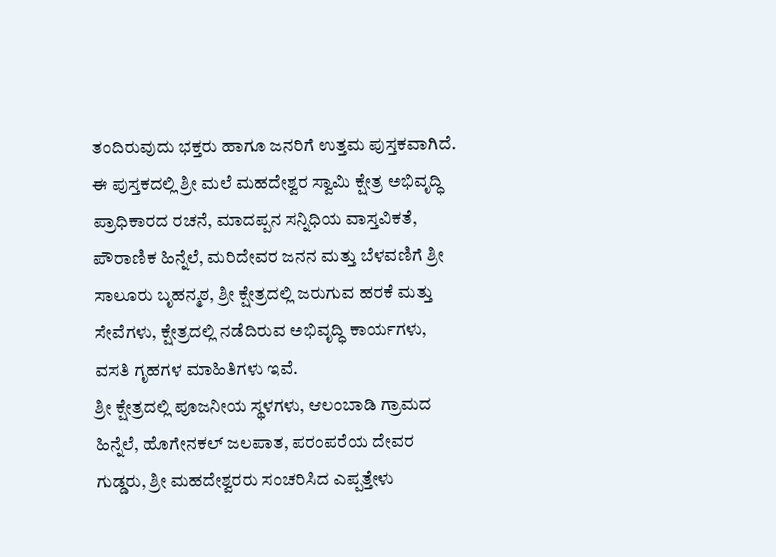ತಂದಿರುವುದು ಭಕ್ತರು ಹಾಗೂ ಜನರಿಗೆ ಉತ್ತಮ ಪುಸ್ತಕವಾಗಿದೆ.
ಈ ಪುಸ್ತಕದಲ್ಲಿ ಶ್ರೀ ಮಲೆ ಮಹದೇಶ್ವರ ಸ್ವಾಮಿ ಕ್ಷೇತ್ರ ಅಭಿವೃದ್ಧಿ ಪ್ರಾಧಿಕಾರದ ರಚನೆ, ಮಾದಪ್ಪನ ಸನ್ನಿಧಿಯ ವಾಸ್ತವಿಕತೆ, ಪೌರಾಣಿಕ ಹಿನ್ನೆಲೆ, ಮರಿದೇವರ ಜನನ ಮತ್ತು ಬೆಳವಣಿಗೆ ಶ್ರೀ ಸಾಲೂರು ಬೃಹನ್ಮಠ, ಶ್ರೀ ಕ್ಷೇತ್ರದಲ್ಲಿ ಜರುಗುವ ಹರಕೆ ಮತ್ತು ಸೇವೆಗಳು, ಕ್ಷೇತ್ರದಲ್ಲಿ ನಡೆದಿರುವ ಅಭಿವೃದ್ಧಿ ಕಾರ್ಯಗಳು, ವಸತಿ ಗೃಹಗಳ ಮಾಹಿತಿಗಳು ಇವೆ.
ಶ್ರೀ ಕ್ಷೇತ್ರದಲ್ಲಿ ಪೂಜನೀಯ ಸ್ಥಳಗಳು, ಆಲಂಬಾಡಿ ಗ್ರಾಮದ ಹಿನ್ನೆಲೆ, ಹೊಗೇನಕಲ್ ಜಲಪಾತ, ಪರಂಪರೆಯ ದೇವರ ಗುಡ್ಡರು, ಶ್ರೀ ಮಹದೇಶ್ವರರು ಸಂಚರಿಸಿದ ಎಪ್ಪತ್ತೇಳು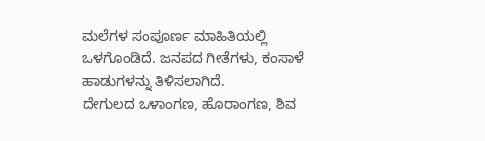ಮಲೆಗಳ ಸಂಪೂರ್ಣ ಮಾಹಿತಿಯಲ್ಲಿ ಒಳಗೊಂಡಿದೆ. ಜನಪದ ಗೀತೆಗಳು, ಕಂಸಾಳೆ ಹಾಡುಗಳನ್ನು ತಿಳಿಸಲಾಗಿದೆ.
ದೇಗುಲದ ಒಳಾಂಗಣ, ಹೊರಾಂಗಣ, ಶಿವ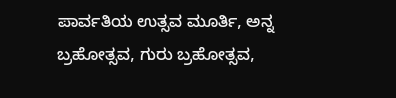ಪಾರ್ವತಿಯ ಉತ್ಸವ ಮೂರ್ತಿ, ಅನ್ನ ಬ್ರಹೋತ್ಸವ, ಗುರು ಬ್ರಹೋತ್ಸವ,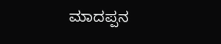ಮಾದಪ್ಪನ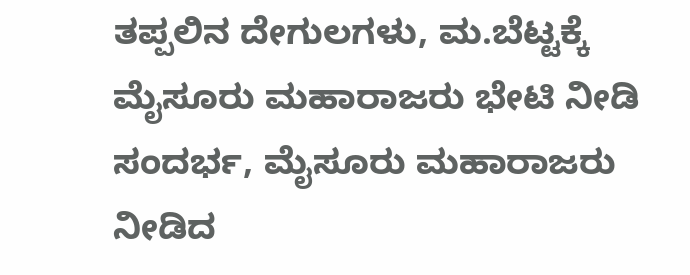ತಪ್ಪಲಿನ ದೇಗುಲಗಳು, ಮ.ಬೆಟ್ಟಕ್ಕೆ ಮೈಸೂರು ಮಹಾರಾಜರು ಭೇಟಿ ನೀಡಿ ಸಂದರ್ಭ, ಮೈಸೂರು ಮಹಾರಾಜರು ನೀಡಿದ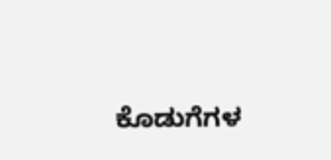ಕೊಡುಗೆಗಳ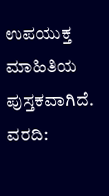ಉಪಯುಕ್ತ ಮಾಹಿತಿಯ ಪುಸ್ತಕವಾಗಿದೆ.
ವರದಿ: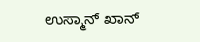ಉಸ್ಮಾನ್ ಖಾನ್